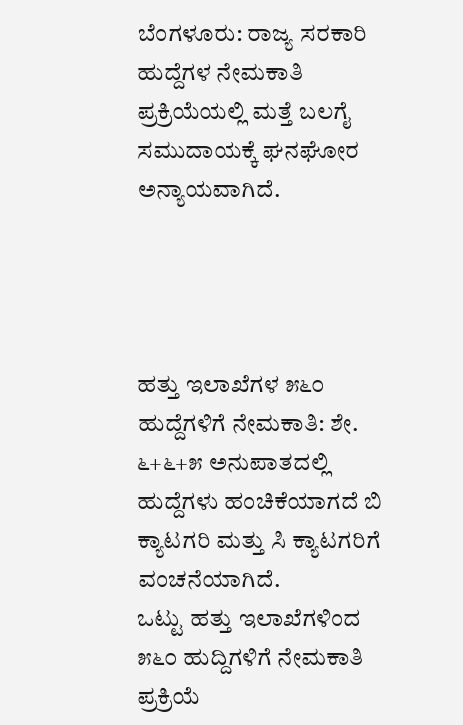ಬೆಂಗಳೂರು: ರಾಜ್ಯ ಸರಕಾರಿ ಹುದ್ದೆಗಳ ನೇಮಕಾತಿ ಪ್ರಕ್ರಿಯೆಯಲ್ಲಿ ಮತ್ತೆ ಬಲಗೈ ಸಮುದಾಯಕ್ಕೆ ಘನಘೋರ ಅನ್ಯಾಯವಾಗಿದೆ.




ಹತ್ತು ಇಲಾಖೆಗಳ ೫೬೦ ಹುದ್ದೆಗಳಿಗೆ ನೇಮಕಾತಿ: ಶೇ. ೬+೬+೫ ಅನುಪಾತದಲ್ಲಿ ಹುದ್ದೆಗಳು ಹಂಚಿಕೆಯಾಗದೆ ಬಿ ಕ್ಯಾಟಗರಿ ಮತ್ತು ಸಿ ಕ್ಯಾಟಗರಿಗೆ ವಂಚನೆಯಾಗಿದೆ.
ಒಟ್ಟು ಹತ್ತು ಇಲಾಖೆಗಳಿಂದ ೫೬೦ ಹುದ್ದಿಗಳಿಗೆ ನೇಮಕಾತಿ ಪ್ರಕ್ರಿಯೆ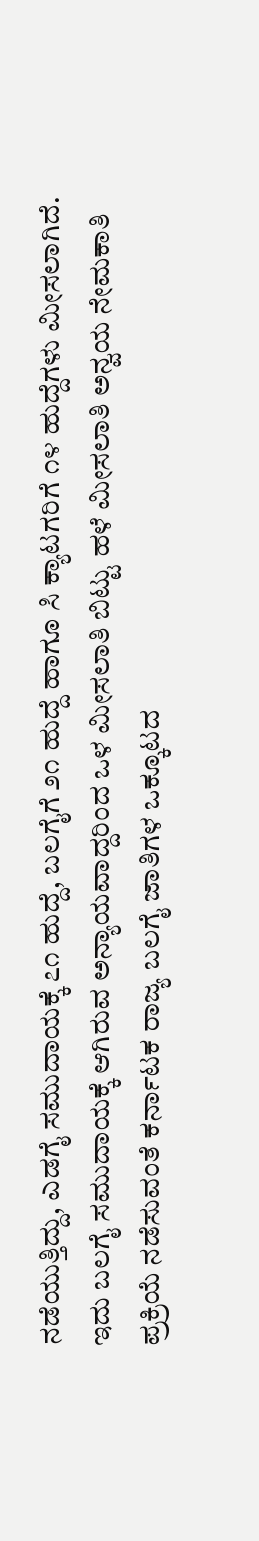ನಡೆಯುತ್ತಿದ್ದು, ಎಡಗೈ ಸಮುದಾಯಕ್ಕೆ ೭೧ ಹುದ್ದೆ, ಬಲಗೈಗೆ ೨೧ ಹುದ್ದೆ ಹಾಗೂ ಸಿ ಕ್ಯಾಟಗರಿಗೆ ೧೪ ಹುದ್ದೆಗಳು ಮೀಸಲಾಗಿದೆ. ಇದು ಬಲಗೈ ಸಮುದಾಯಕ್ಕೆ ಆಗಿರುವ ಅನ್ಯಾಯವಾದ್ದರಿಂದ ಒಳ ಮೀಸಲಾತಿ ಬಿಟ್ಟು ಹಳೆ ಮೀಸಲಾತಿ ಅನ್ವಯ ನೇಮಕಾತಿ ಪ್ರಕ್ರಿಯೆ ನಡೆಸುವಂತೆ ಕರ್ನಾಟಕ ರಾಜ್ಯ ಬಲಗೈ ಜಾತಿಗಳ ಒಕ್ಕೂಟದ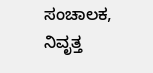ಸಂಚಾಲಕ, ನಿವೃತ್ತ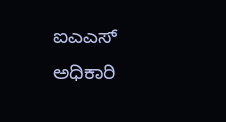ಐಎಎಸ್ ಅಧಿಕಾರಿ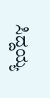ಸಿದ್ದಯ್ಯ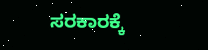ಸರಕಾರಕ್ಕೆ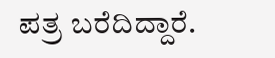ಪತ್ರ ಬರೆದಿದ್ದಾರೆ.